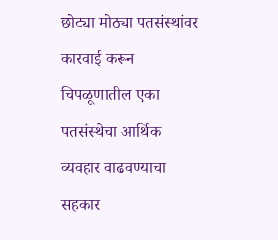छोट्या मोठ्या पतसंस्थांवर कारवाई करून चिपळूणातील एका पतसंस्थेचा आर्थिक व्यवहार वाढवण्याचा सहकार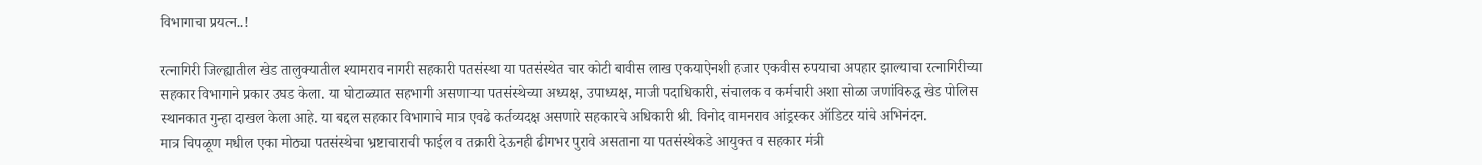विभागाचा प्रयत्न..!

रत्नागिरी जिल्ह्यातील खेड तालुक्यातील श्यामराव नागरी सहकारी पतसंस्था या पतसंस्थेत चार कोटी बावीस लाख एकयाऐनशी हजार एकवीस रुपयाचा अपहार झाल्याचा रत्नागिरीच्या सहकार विभागाने प्रकार उघड केला. या घोटाळ्यात सहभागी असणाऱ्या पतसंस्थेच्या अध्यक्ष, उपाध्यक्ष, माजी पदाधिकारी, संचालक व कर्मचारी अशा सोळा जणांविरुद्ध खेड पोलिस स्थानकात गुन्हा दाखल केला आहे. या बद्दल सहकार विभागाचे मात्र एवढे कर्तव्यदक्ष असणारे सहकारचे अधिकारी श्री. विनोद वामनराव आंड्रस्कर ऑडिटर यांचे अभिनंदन.
मात्र चिपळूण मधील एका मोठ्या पतसंस्थेचा भ्रष्टाचाराची फाईल व तक्रारी देऊनही ढीगभर पुरावे असताना या पतसंस्थेकडे आयुक्त व सहकार मंत्री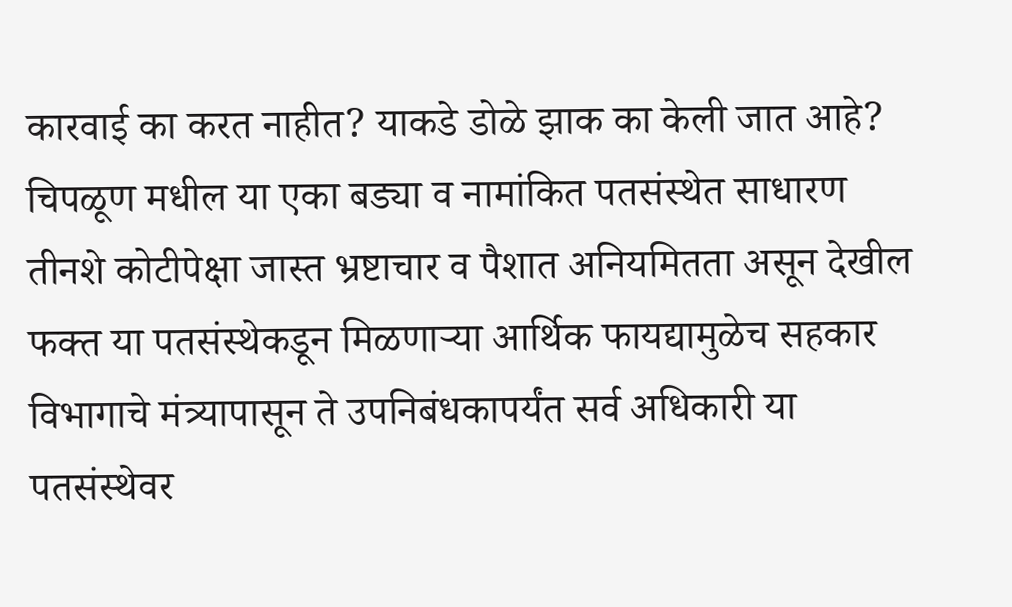कारवाई का करत नाहीत? याकडे डोळे झाक का केली जात आहे?
चिपळूण मधील या एका बड्या व नामांकित पतसंस्थेत साधारण तीनशे कोटीपेक्षा जास्त भ्रष्टाचार व पैशात अनियमितता असून देखील फक्त या पतसंस्थेकडून मिळणाऱ्या आर्थिक फायद्यामुळेच सहकार विभागाचे मंत्र्यापासून ते उपनिबंधकापर्यंत सर्व अधिकारी या पतसंस्थेवर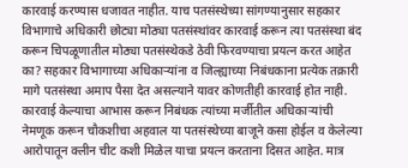कारवाई करण्यास धजावत नाहीत. याच पतसंस्थेच्या सांगण्यानुसार सहकार विभागाचे अधिकारी छोट्या मोठ्या पतसंस्थांवर कारवाई करून त्या पतसंस्था बंद करून चिपळूणातील मोठ्या पतसंस्थेकडे ठेवी फिरवण्याचा प्रयत्न करत आहेत का? सहकार विभागाच्या अधिकाऱ्यांना व जिल्ह्याच्या निबंधकाना प्रत्येक तक्रारी मागे पतसंस्था अमाप पैसा देत असल्याने यावर कोणतीही कारवाई होत नाही. कारवाई केल्याचा आभास करून निबंधक त्यांच्या मर्जीतील अधिकाऱ्यांची नेमणूक करून चौकशीचा अहवाल या पतसंस्थेच्या बाजूने कसा होईल व केलेल्या आरोपातून क्लीन चीट कशी मिळेल याचा प्रयत्न करताना दिसत आहेत. मात्र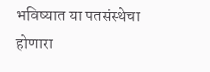भविष्यात या पतसंस्थेचा होणारा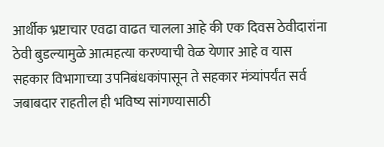आर्थीक भ्रष्टाचार एवढा वाढत चालला आहे की एक दिवस ठेवीदारांना ठेवी बुडल्यामुळे आत्महत्या करण्याची वेळ येणार आहे व यास सहकार विभागाच्या उपनिबंधकांपासून ते सहकार मंत्र्यांपर्यंत सर्व जबाबदार राहतील ही भविष्य सांगण्यासाठी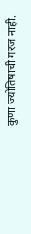कुणा ज्योतिषाची गरज नाही.